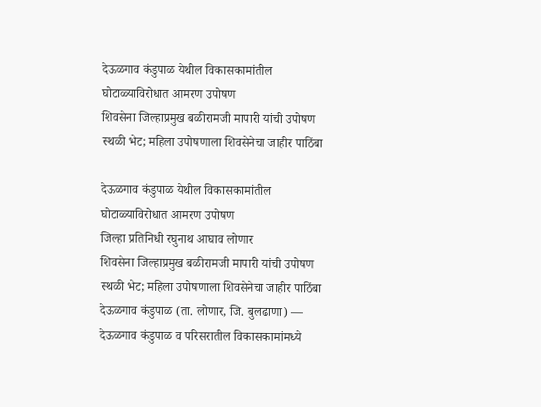देऊळगाव कंडुपाळ येथील विकासकामांतील घोटाळ्याविरोधात आमरण उपोषण
शिवसेना जिल्हाप्रमुख बळीरामजी मापारी यांची उपोषण स्थळी भेट; महिला उपोषणाला शिवसेनेचा जाहीर पाठिंबा

देऊळगाव कंडुपाळ येथील विकासकामांतील घोटाळ्याविरोधात आमरण उपोषण
जिल्हा प्रतिनिधी रघुनाथ आघाव लोणार
शिवसेना जिल्हाप्रमुख बळीरामजी मापारी यांची उपोषण स्थळी भेट; महिला उपोषणाला शिवसेनेचा जाहीर पाठिंबा
देऊळगाव कंडुपाळ (ता. लोणार, जि. बुलढाणा) —
देऊळगाव कंडुपाळ व परिसरातील विकासकामांमध्ये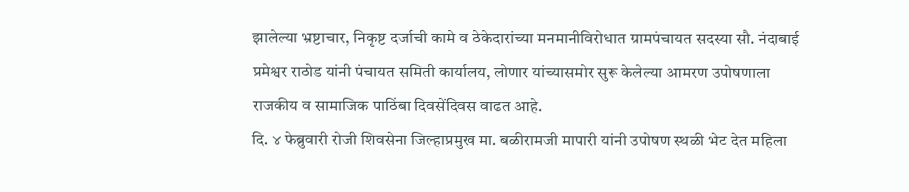झालेल्या भ्रष्टाचार, निकृष्ट दर्जाची कामे व ठेकेदारांच्या मनमानीविरोधात ग्रामपंचायत सदस्या सौ. नंदाबाई प्रमेश्वर राठोड यांनी पंचायत समिती कार्यालय, लोणार यांच्यासमोर सुरू केलेल्या आमरण उपोषणाला राजकीय व सामाजिक पाठिंबा दिवसेंदिवस वाढत आहे.
दि. ४ फेब्रुवारी रोजी शिवसेना जिल्हाप्रमुख मा. बळीरामजी मापारी यांनी उपोषण स्थळी भेट देत महिला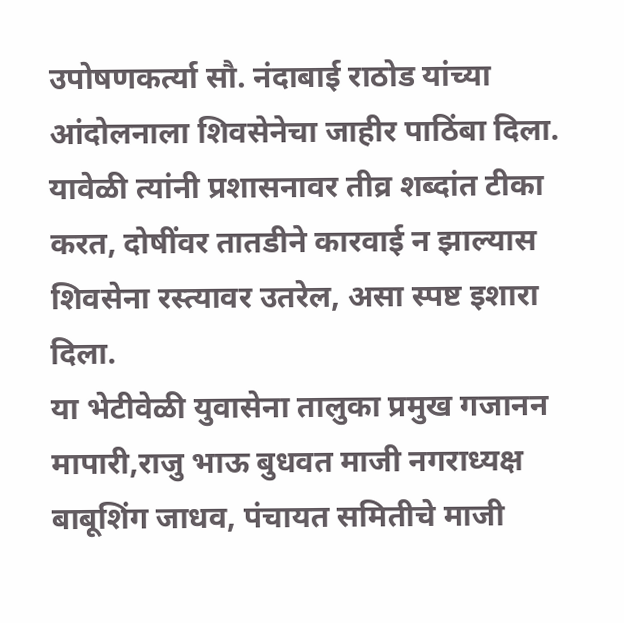उपोषणकर्त्या सौ. नंदाबाई राठोड यांच्या आंदोलनाला शिवसेनेचा जाहीर पाठिंबा दिला. यावेळी त्यांनी प्रशासनावर तीव्र शब्दांत टीका करत, दोषींवर तातडीने कारवाई न झाल्यास शिवसेना रस्त्यावर उतरेल, असा स्पष्ट इशारा दिला.
या भेटीवेळी युवासेना तालुका प्रमुख गजानन मापारी,राजु भाऊ बुधवत माजी नगराध्यक्ष बाबूशिंग जाधव, पंचायत समितीचे माजी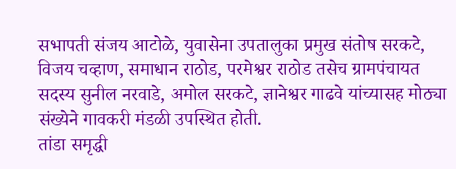सभापती संजय आटोळे, युवासेना उपतालुका प्रमुख संतोष सरकटे, विजय चव्हाण, समाधान राठोड, परमेश्वर राठोड तसेच ग्रामपंचायत सदस्य सुनील नरवाडे, अमोल सरकटे, ज्ञानेश्वर गाढवे यांच्यासह मोठ्या संख्येने गावकरी मंडळी उपस्थित होती.
तांडा समृद्धी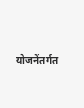योजनेंतर्गत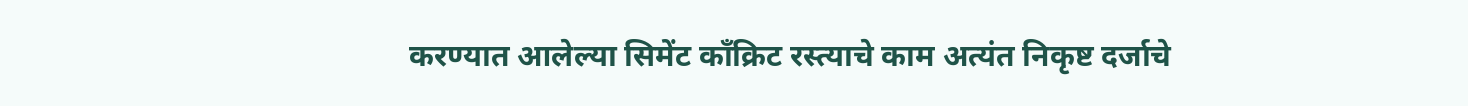करण्यात आलेल्या सिमेंट काँक्रिट रस्त्याचे काम अत्यंत निकृष्ट दर्जाचे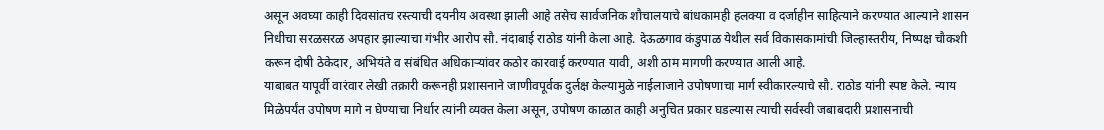असून अवघ्या काही दिवसांतच रस्त्याची दयनीय अवस्था झाली आहे तसेच सार्वजनिक शौचालयाचे बांधकामही हलक्या व दर्जाहीन साहित्याने करण्यात आल्याने शासन निधीचा सरळसरळ अपहार झाल्याचा गंभीर आरोप सौ. नंदाबाई राठोड यांनी केला आहे. देऊळगाव कंडुपाळ येथील सर्व विकासकामांची जिल्हास्तरीय, निष्पक्ष चौकशी करून दोषी ठेकेदार, अभियंते व संबंधित अधिकाऱ्यांवर कठोर कारवाई करण्यात यावी, अशी ठाम मागणी करण्यात आली आहे.
याबाबत यापूर्वी वारंवार लेखी तक्रारी करूनही प्रशासनाने जाणीवपूर्वक दुर्लक्ष केल्यामुळे नाईलाजाने उपोषणाचा मार्ग स्वीकारल्याचे सौ. राठोड यांनी स्पष्ट केले. न्याय मिळेपर्यंत उपोषण मागे न घेण्याचा निर्धार त्यांनी व्यक्त केला असून, उपोषण काळात काही अनुचित प्रकार घडल्यास त्याची सर्वस्वी जबाबदारी प्रशासनाची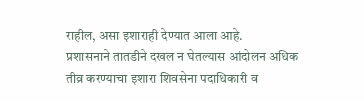राहील, असा इशाराही देण्यात आला आहे.
प्रशासनाने तातडीने दखल न घेतल्यास आंदोलन अधिक तीव्र करण्याचा इशारा शिवसेना पदाधिकारी व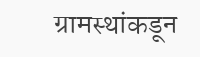ग्रामस्थांकडून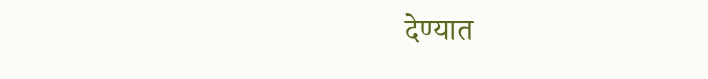देण्यात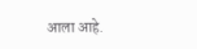आला आहे.